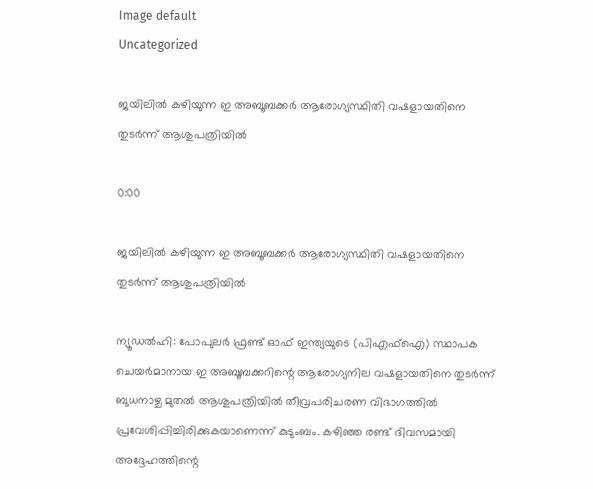Image default
Uncategorized

ജയിലില്‍ കഴിയുന്ന ഇ അബൂബക്കര്‍ ആരോഗ്യസ്ഥിതി വഷളായതിനെ തുടര്‍ന്ന് ആശുപത്രിയില്‍

0:00

ജയിലില്‍ കഴിയുന്ന ഇ അബൂബക്കര്‍ ആരോഗ്യസ്ഥിതി വഷളായതിനെ തുടര്‍ന്ന് ആശുപത്രിയില്‍

ന്യൂഡല്‍ഹി: പോപുലര്‍ ഫ്രണ്ട് ഓഫ് ഇന്ത്യയുടെ (പിഎഫ്‌ഐ) സ്ഥാപക ചെയര്‍മാനായ ഇ അബൂബക്കറിന്റെ ആരോഗ്യനില വഷളായതിനെ തുടര്‍ന്ന് ബുധനാഴ്ച മുതല്‍ ആശുപത്രിയില്‍ തീവ്രപരിചരണ വിഭാഗത്തില്‍ പ്രവേശിപ്പിച്ചിരിക്കുകയാണെന്ന് കുടുംബം. കഴിഞ്ഞ രണ്ട് ദിവസമായി അദ്ദേഹത്തിന്റെ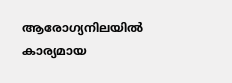ആരോഗ്യനിലയില്‍ കാര്യമായ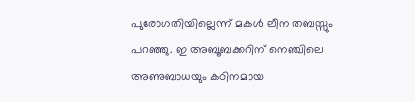പുരോഗതിയില്ലെന്ന് മകള്‍ ലീന തബസ്സും പറഞ്ഞു. ഇ അബൂബക്കറിന് നെഞ്ചിലെ അണുബാധയും കഠിനമായ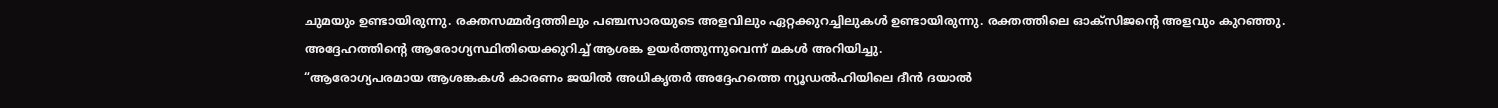ചുമയും ഉണ്ടായിരുന്നു. രക്തസമ്മര്‍ദ്ദത്തിലും പഞ്ചസാരയുടെ അളവിലും ഏറ്റക്കുറച്ചിലുകള്‍ ഉണ്ടായിരുന്നു. രക്തത്തിലെ ഓക്‌സിജന്റെ അളവും കുറഞ്ഞു. അദ്ദേഹത്തിന്റെ ആരോഗ്യസ്ഥിതിയെക്കുറിച്ച് ആശങ്ക ഉയര്‍ത്തുന്നുവെന്ന് മകള്‍ അറിയിച്ചു.
“ആരോഗ്യപരമായ ആശങ്കകള്‍ കാരണം ജയില്‍ അധികൃതര്‍ അദ്ദേഹത്തെ ന്യൂഡല്‍ഹിയിലെ ദീന്‍ ദയാല്‍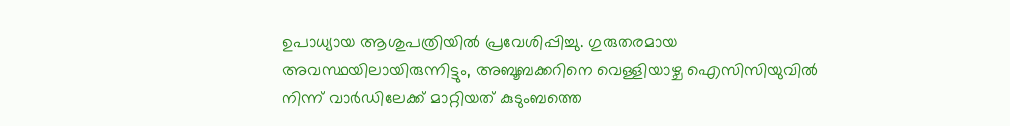ഉപാധ്യായ ആശുപത്രിയില്‍ പ്രവേശിപ്പിച്ചു. ഗുരുതരമായ അവസ്ഥയിലായിരുന്നിട്ടും, അബൂബക്കറിനെ വെള്ളിയാഴ്ച ഐസിസിയുവില്‍ നിന്ന് വാര്‍ഡിലേക്ക് മാറ്റിയത് കുടുംബത്തെ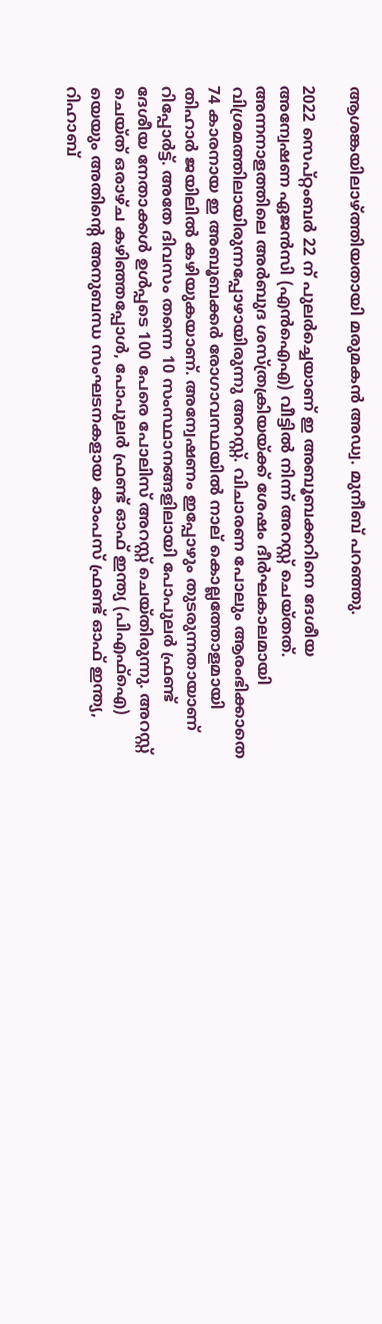ആശങ്കയിലാഴ്ത്തിയതായി മരുമകന്‍ അഡ്വ. മുനീബ് പറഞ്ഞു.

2022 സെപ്റ്റംബര്‍ 22 ന് പുലര്‍ച്ചെയാണ് ഇ അബൂബക്കറിനെ ദേശീയ അന്വേഷണ ഏജന്‍സി (എന്‍ഐഎ) വീട്ടില്‍ നിന്ന് അറസ്റ്റ് ചെയ്തത്. അന്നനാളത്തിലെ അര്‍ബുദ ശസ്ത്രക്രിയയ്ക്ക് ശേഷം ദീര്‍ഘകാലമായി വിശ്രമത്തിലായിരുന്നപ്പോഴായിരുന്നു അറസ്റ്റ്. വിചാരണ പോലും ആരംഭിക്കാതെ 74 കാരനായ ഇ അബൂബക്കര്‍ രോഗാവസ്ഥയില്‍ നാല് കൊല്ലത്തോളമായി തിഹാര്‍ ജയിലില്‍ കഴിയുകയാണ്. അന്വേഷണം ഇപ്പോഴും തുടരുന്നതായാണ് റിപ്പോര്‍ട്ട്. അതേ ദിവസം തന്നെ 10 സംസ്ഥാനങ്ങളിലായി പോപുലര്‍ ഫ്രണ്ട് ദേശീയ നേതാക്കള്‍ ഉള്‍പ്പടെ 100 പേരെ പോലിസ് അറസ്റ്റ് ചെയ്തിരുന്നു. അറസ്റ്റ് ചെയ്ത് ഒരാഴ്ച കഴിഞ്ഞപ്പോള്‍, പോപുലര്‍ ഫ്രണ്ട് ഓഫ് ഇന്ത്യ (പിഎഫ്‌ഐ) യെയും അതിന്റെ അനുബന്ധ സംഘടനകളായ കാംപസ് ഫ്രണ്ട് ഓഫ് ഇന്ത്യ, റിഹാബ്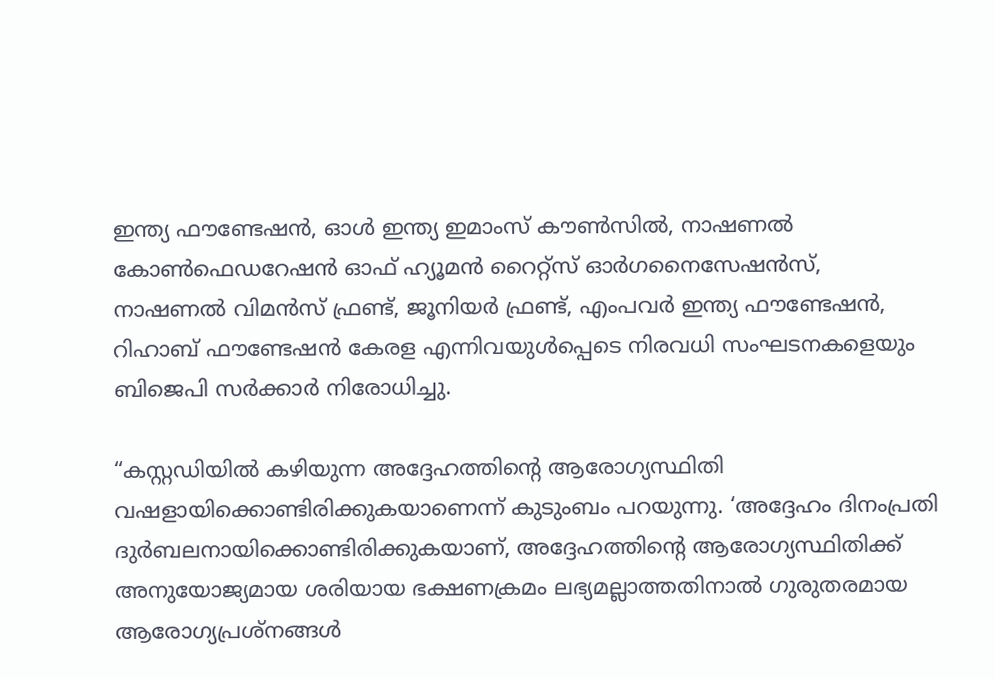ഇന്ത്യ ഫൗണ്ടേഷന്‍, ഓള്‍ ഇന്ത്യ ഇമാംസ് കൗണ്‍സില്‍, നാഷണല്‍ കോണ്‍ഫെഡറേഷന്‍ ഓഫ് ഹ്യൂമന്‍ റൈറ്റ്‌സ് ഓര്‍ഗനൈസേഷന്‍സ്, നാഷണല്‍ വിമന്‍സ് ഫ്രണ്ട്, ജൂനിയര്‍ ഫ്രണ്ട്, എംപവര്‍ ഇന്ത്യ ഫൗണ്ടേഷന്‍, റിഹാബ് ഫൗണ്ടേഷന്‍ കേരള എന്നിവയുള്‍പ്പെടെ നിരവധി സംഘടനകളെയും ബിജെപി സര്‍ക്കാര്‍ നിരോധിച്ചു.

“കസ്റ്റഡിയില്‍ കഴിയുന്ന അദ്ദേഹത്തിന്റെ ആരോഗ്യസ്ഥിതി വഷളായിക്കൊണ്ടിരിക്കുകയാണെന്ന് കുടുംബം പറയുന്നു. ‘അദ്ദേഹം ദിനംപ്രതി ദുര്‍ബലനായിക്കൊണ്ടിരിക്കുകയാണ്, അദ്ദേഹത്തിന്റെ ആരോഗ്യസ്ഥിതിക്ക് അനുയോജ്യമായ ശരിയായ ഭക്ഷണക്രമം ലഭ്യമല്ലാത്തതിനാല്‍ ഗുരുതരമായ ആരോഗ്യപ്രശ്‌നങ്ങള്‍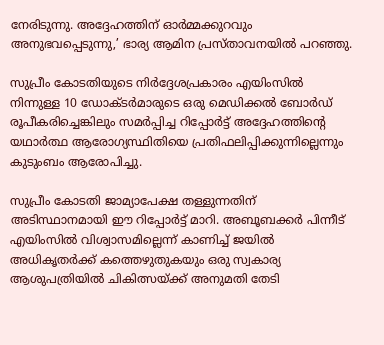നേരിടുന്നു. അദ്ദേഹത്തിന് ഓര്‍മ്മക്കുറവും അനുഭവപ്പെടുന്നു,’ ഭാര്യ ആമിന പ്രസ്താവനയില്‍ പറഞ്ഞു.

സുപ്രീം കോടതിയുടെ നിര്‍ദ്ദേശപ്രകാരം എയിംസില്‍ നിന്നുള്ള 10 ഡോക്ടര്‍മാരുടെ ഒരു മെഡിക്കല്‍ ബോര്‍ഡ് രൂപീകരിച്ചെങ്കിലും സമര്‍പ്പിച്ച റിപ്പോര്‍ട്ട് അദ്ദേഹത്തിന്റെ യഥാര്‍ത്ഥ ആരോഗ്യസ്ഥിതിയെ പ്രതിഫലിപ്പിക്കുന്നില്ലെന്നും കുടുംബം ആരോപിച്ചു.

സുപ്രീം കോടതി ജാമ്യാപേക്ഷ തള്ളുന്നതിന് അടിസ്ഥാനമായി ഈ റിപ്പോര്‍ട്ട് മാറി. അബൂബക്കര്‍ പിന്നീട് എയിംസില്‍ വിശ്വാസമില്ലെന്ന് കാണിച്ച് ജയില്‍ അധികൃതര്‍ക്ക് കത്തെഴുതുകയും ഒരു സ്വകാര്യ ആശുപത്രിയില്‍ ചികിത്സയ്ക്ക് അനുമതി തേടി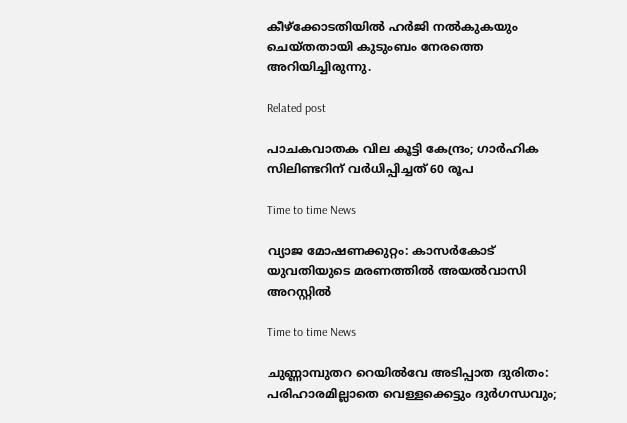കീഴ്ക്കോടതിയില്‍ ഹര്‍ജി നല്‍കുകയും ചെയ്തതായി കുടുംബം നേരത്തെ അറിയിച്ചിരുന്നു.

Related post

പാചകവാതക വില കൂട്ടി കേന്ദ്രം; ഗാര്‍ഹിക സിലിണ്ടറിന് വര്‍ധിപ്പിച്ചത് 60 രൂപ

Time to time News

വ്യാജ മോഷണക്കുറ്റം: കാസർകോട് യുവതിയുടെ മരണത്തിൽ അയൽവാസി അറസ്റ്റിൽ

Time to time News

ചുണ്ണാമ്പുതറ റെയിൽവേ അടിപ്പാത ദുരിതം: പരിഹാരമില്ലാതെ വെള്ളക്കെട്ടും ദുർഗന്ധവും;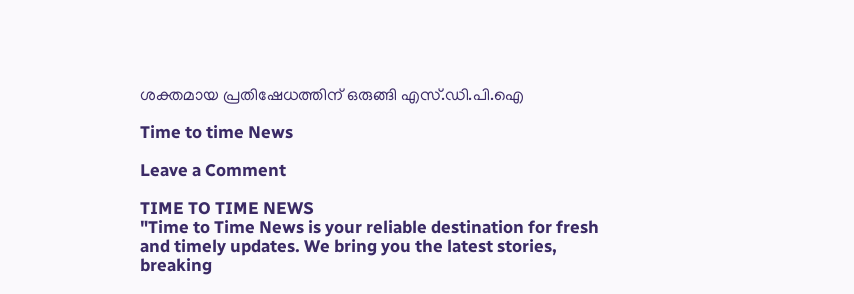ശക്തമായ പ്രതിഷേധത്തിന് ഒരുങ്ങി എസ്.ഡി.പി.ഐ

Time to time News

Leave a Comment

TIME TO TIME NEWS
"Time to Time News is your reliable destination for fresh and timely updates. We bring you the latest stories, breaking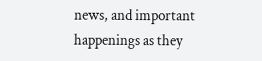news, and important happenings as they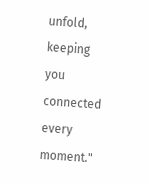unfold, keeping you connected every moment."